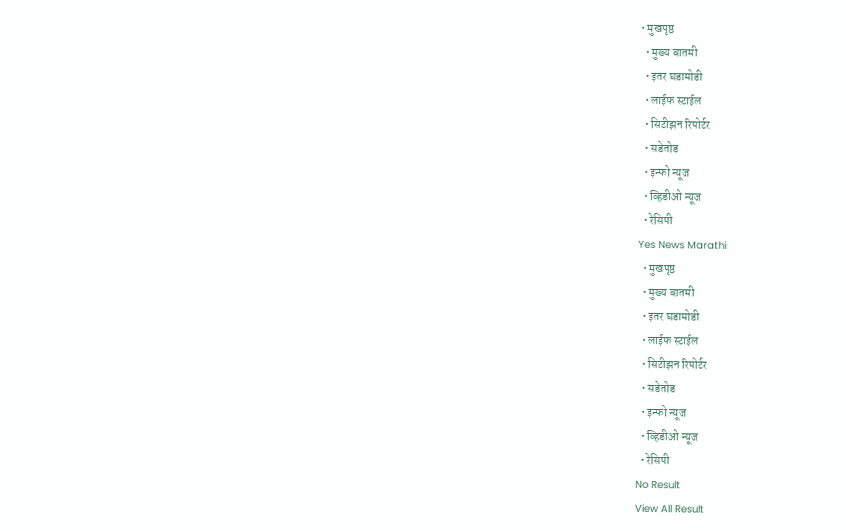• मुखपृष्ठ
  • मुख्य बातमी
  • इतर घडामोडी
  • लाईफ स्टाईल
  • सिटीझन रिपोर्टर
  • सडेतोड
  • इन्फो न्यूज
  • व्हिडीओ न्यूज
  • रेसिपी
Yes News Marathi
  • मुखपृष्ठ
  • मुख्य बातमी
  • इतर घडामोडी
  • लाईफ स्टाईल
  • सिटीझन रिपोर्टर
  • सडेतोड
  • इन्फो न्यूज
  • व्हिडीओ न्यूज
  • रेसिपी
No Result
View All Result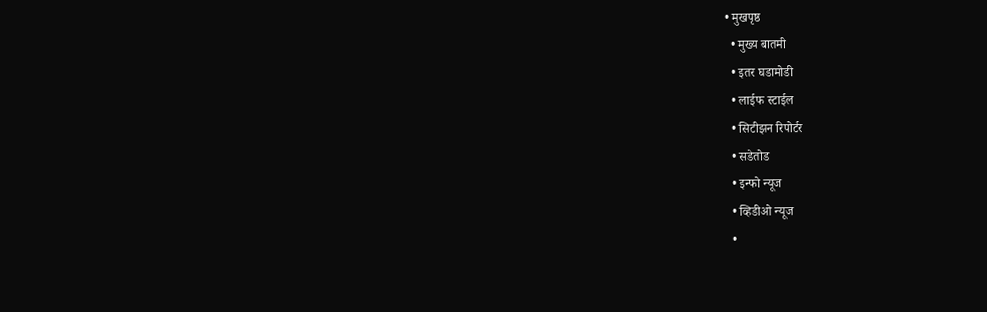• मुखपृष्ठ
  • मुख्य बातमी
  • इतर घडामोडी
  • लाईफ स्टाईल
  • सिटीझन रिपोर्टर
  • सडेतोड
  • इन्फो न्यूज
  • व्हिडीओ न्यूज
  •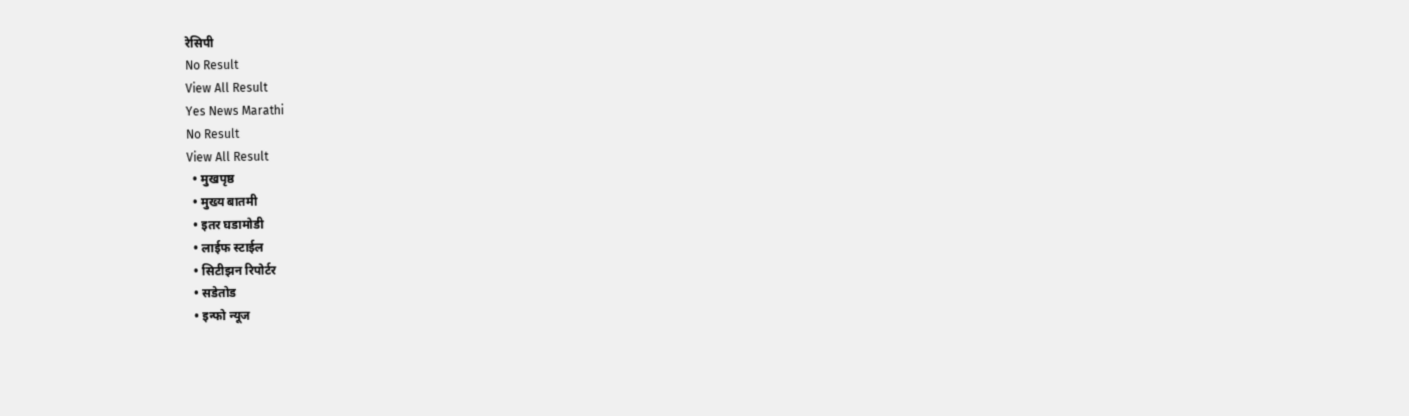रेसिपी
No Result
View All Result
Yes News Marathi
No Result
View All Result
  • मुखपृष्ठ
  • मुख्य बातमी
  • इतर घडामोडी
  • लाईफ स्टाईल
  • सिटीझन रिपोर्टर
  • सडेतोड
  • इन्फो न्यूज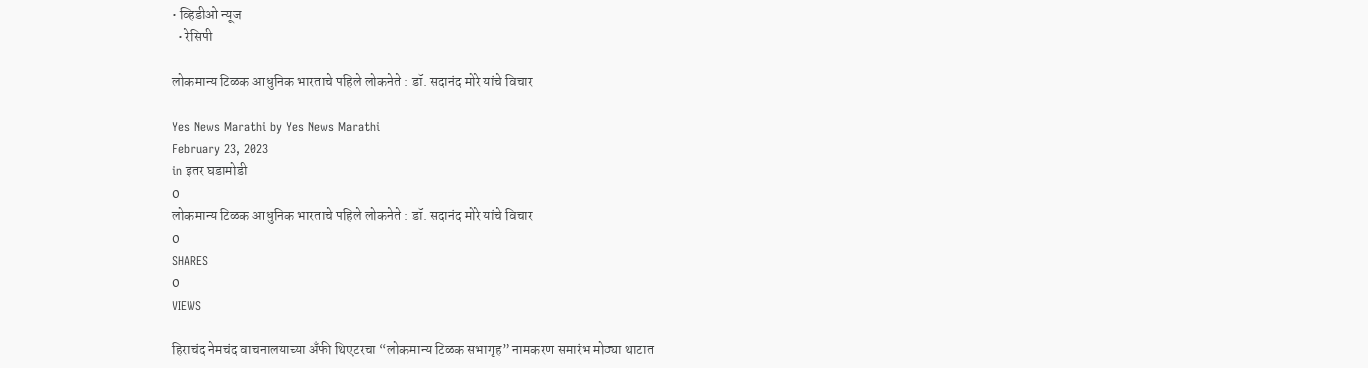• व्हिडीओ न्यूज
  • रेसिपी

लोकमान्य टिळक आधुनिक भारताचे पहिले लोकनेते : डॉ. सदानंद मोरे यांचे विचार

Yes News Marathi by Yes News Marathi
February 23, 2023
in इतर घडामोडी
0
लोकमान्य टिळक आधुनिक भारताचे पहिले लोकनेते : डॉ. सदानंद मोरे यांचे विचार
0
SHARES
0
VIEWS

हिराचंद नेमचंद वाचनालयाच्या अँफी थिएटरचा “लोकमान्य टिळक सभागृह” नामकरण समारंभ मोठ्या थाटात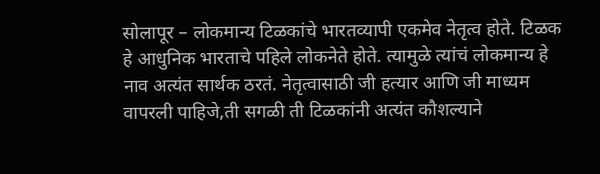सोलापूर – लोकमान्य टिळकांचे भारतव्यापी एकमेव नेतृत्व होते. टिळक हे आधुनिक भारताचे पहिले लोकनेते होते. त्यामुळे त्यांचं लोकमान्य हे नाव अत्यंत सार्थक ठरतं. नेतृत्वासाठी जी हत्यार आणि जी माध्यम वापरली पाहिजे,ती सगळी ती टिळकांनी अत्यंत कौशल्याने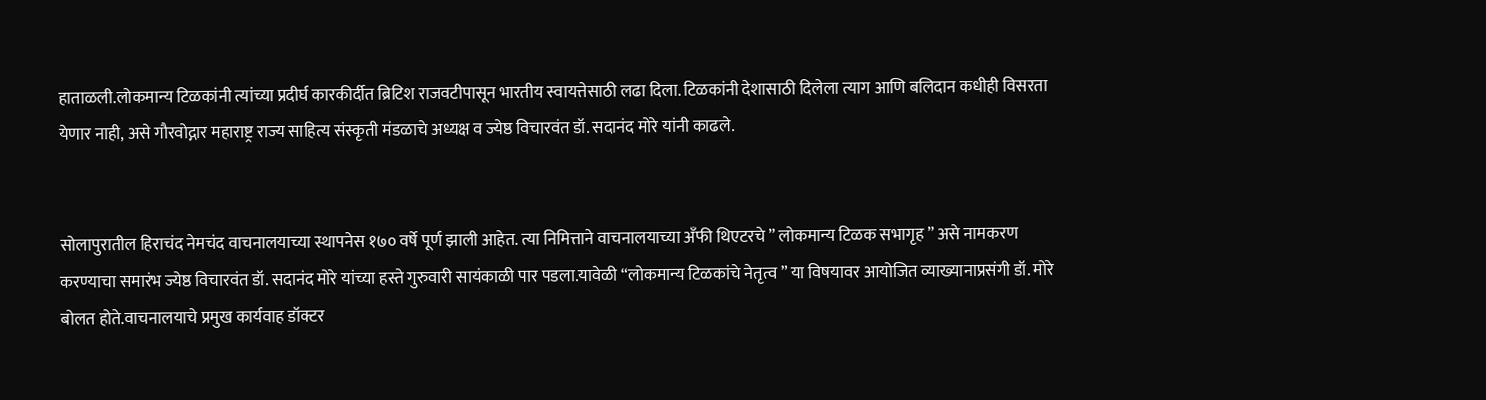हाताळली.लोकमान्य टिळकांनी त्यांच्या प्रदीर्घ कारकीर्दीत ब्रिटिश राजवटीपासून भारतीय स्वायत्तेसाठी लढा दिला. टिळकांनी देशासाठी दिलेला त्याग आणि बलिदान कधीही विसरता येणार नाही, असे गौरवोद्गार महाराष्ट्र राज्य साहित्य संस्कृती मंडळाचे अध्यक्ष व ज्येष्ठ विचारवंत डॉ. सदानंद मोरे यांनी काढले.


सोलापुरातील हिराचंद नेमचंद वाचनालयाच्या स्थापनेस १७० वर्षे पूर्ण झाली आहेत. त्या निमित्ताने वाचनालयाच्या अँफी थिएटरचे ” लोकमान्य टिळक सभागृह ” असे नामकरण करण्याचा समारंभ ज्येष्ठ विचारवंत डॉ. सदानंद मोरे यांच्या हस्ते गुरुवारी सायंकाळी पार पडला.यावेळी “लोकमान्य टिळकांचे नेतृत्व ” या विषयावर आयोजित व्याख्यानाप्रसंगी डॉ. मोरे बोलत होते.वाचनालयाचे प्रमुख कार्यवाह डॉक्टर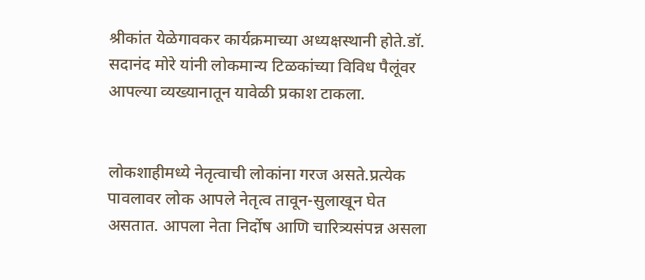श्रीकांत येळेगावकर कार्यक्रमाच्या अध्यक्षस्थानी होते.डॉ. सदानंद मोरे यांनी लोकमान्य टिळकांच्या विविध पैलूंवर आपल्या व्यख्यानातून यावेळी प्रकाश टाकला.


लोकशाहीमध्ये नेतृत्वाची लोकांना गरज असते.प्रत्येक पावलावर लोक आपले नेतृत्व तावून-सुलाखून घेत असतात. आपला नेता निर्दोष आणि चारित्र्यसंपन्न असला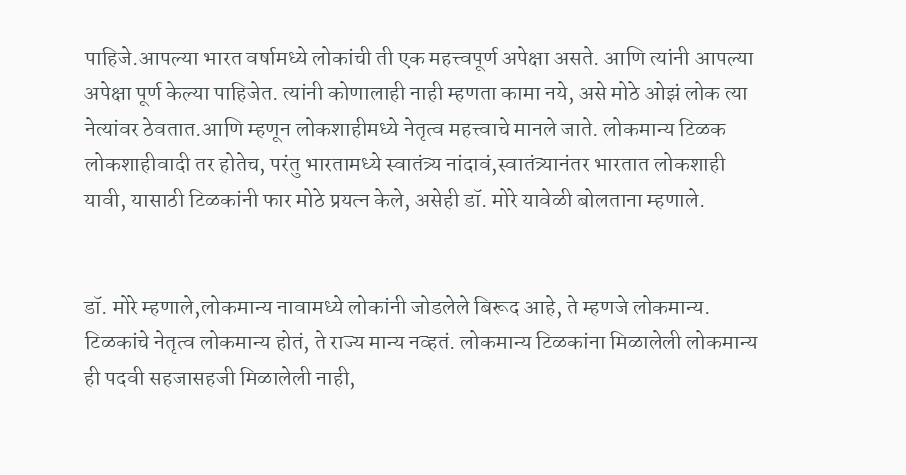पाहिजे.आपल्या भारत वर्षामध्ये लोकांची ती एक महत्त्वपूर्ण अपेक्षा असते. आणि त्यांनी आपल्या अपेक्षा पूर्ण केल्या पाहिजेत. त्यांनी कोणालाही नाही म्हणता कामा नये, असे मोठे ओझं लोक त्या नेत्यांवर ठेवतात.आणि म्हणून लोकशाहीमध्ये नेतृत्व महत्त्वाचे मानले जाते. लोकमान्य टिळक लोकशाहीवादी तर होतेच, परंतु भारतामध्ये स्वातंत्र्य नांदावं,स्वातंत्र्यानंतर भारतात लोकशाही यावी, यासाठी टिळकांनी फार मोठे प्रयत्न केले, असेही डॉ. मोरे यावेळी बोलताना म्हणाले.


डॉ. मोरे म्हणाले,लोकमान्य नावामध्ये लोकांनी जोडलेले बिरूद आहे, ते म्हणजे लोकमान्य. टिळकांचे नेतृत्व लोकमान्य होतं, ते राज्य मान्य नव्हतं. लोकमान्य टिळकांना मिळालेली लोकमान्य ही पदवी सहजासहजी मिळालेली नाही,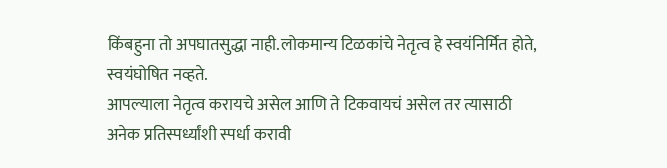किंबहुना तो अपघातसुद्धा नाही.लोकमान्य टिळकांचे नेतृत्व हे स्वयंनिर्मित होते, स्वयंघोषित नव्हते.
आपल्याला नेतृत्व करायचे असेल आणि ते टिकवायचं असेल तर त्यासाठी अनेक प्रतिस्पर्ध्यांशी स्पर्धा करावी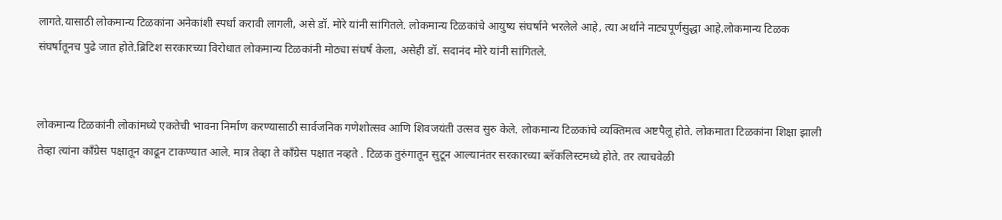लागते.यासाठी लोकमान्य टिळकांना अनेकांशी स्पर्धा करावी लागली, असे डॉ. मोरे यांनी सांगितले. लोकमान्य टिळकांचे आयुष्य संघर्षाने भरलेले आहे, त्या अर्थाने नाट्यपूर्णसुद्धा आहे.लोकमान्य टिळक संघर्षातूनच पुढे जात होते.ब्रिटिश सरकारच्या विरोधात लोकमान्य टिळकांनी मोठ्या संघर्ष केला, असेही डॉ. सदानंद मोरे यांनी सांगितले.


लोकमान्य टिळकांनी लोकांमध्ये एकतेची भावना निर्माण करण्यासाठी सार्वजनिक गणेशोत्सव आणि शिवजयंती उत्सव सुरु केले. लोकमान्य टिळकांचे व्यक्तिमत्व अष्टपैलू होते. लोकमाता टिळकांना शिक्षा झाली तेव्हा त्यांना काँग्रेस पक्षातून काढून टाकण्यात आले. मात्र तेव्हा ते काँग्रेस पक्षात नव्हते . टिळक तुरुंगातून सुटून आल्यानंतर सरकारच्या ब्लॅकलिस्टमध्ये होते. तर त्याचवेळी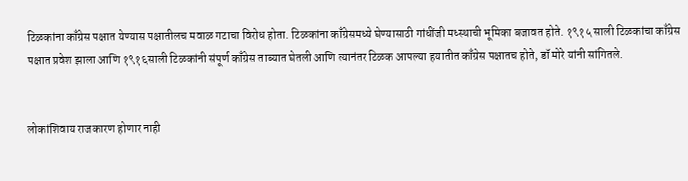टिळकांना काँग्रेस पक्षात येण्यास पक्षातीलच मवाळ गटाचा विरोध होता. टिळकांना काँग्रेसमध्ये घेण्यासाठी गांधींजी मध्स्थाची भूमिका बजावत होते. १९१५ साली टिळकांचा काँग्रेस पक्षात प्रवेश झाला आणि १९१६साली टिळकांनी संपूर्ण काँग्रेस ताब्यात घेतली आणि त्यानंतर टिळक आपल्या हयातीत काँग्रेस पक्षातच होते, डॉ मोरे यांनी सांगितले.


लोकांशिवाय राजकारण होणार नाही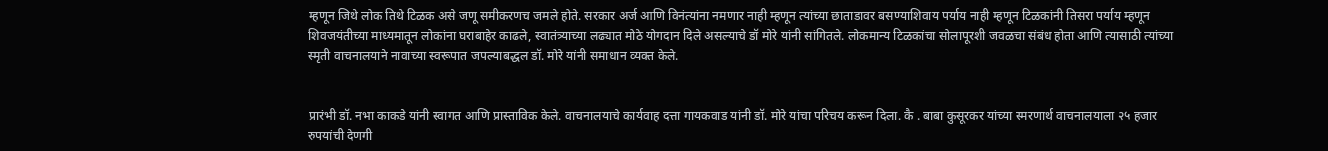म्हणून जिथे लोक तिथे टिळक असे जणू समीकरणच जमले होते. सरकार अर्ज आणि विनंत्यांना नमणार नाही म्हणून त्यांच्या छाताडावर बसण्याशिवाय पर्याय नाही म्हणून टिळकांनी तिसरा पर्याय म्हणून शिवजयंतीच्या माध्यमातून लोकांना घराबाहेर काढले, स्वातंत्र्याच्या लढ्यात मोठे योगदान दिले असल्याचे डॉ मोरे यांनी सांगितले. लोकमान्य टिळकांचा सोलापूरशी जवळचा संबंध होता आणि त्यासाठी त्यांच्या स्मृती वाचनालयाने नावाच्या स्वरूपात जपल्याबद्धल डॉ. मोरे यांनी समाधान व्यक्त केले.


प्रारंभी डॉ. नभा काकडे यांनी स्वागत आणि प्रास्ताविक केले. वाचनालयाचे कार्यवाह दत्ता गायकवाड यांनी डॉ. मोरे यांचा परिचय करून दिला. कै . बाबा कुसूरकर यांच्या स्मरणार्थ वाचनालयाला २५ हजार रुपयांची देणगी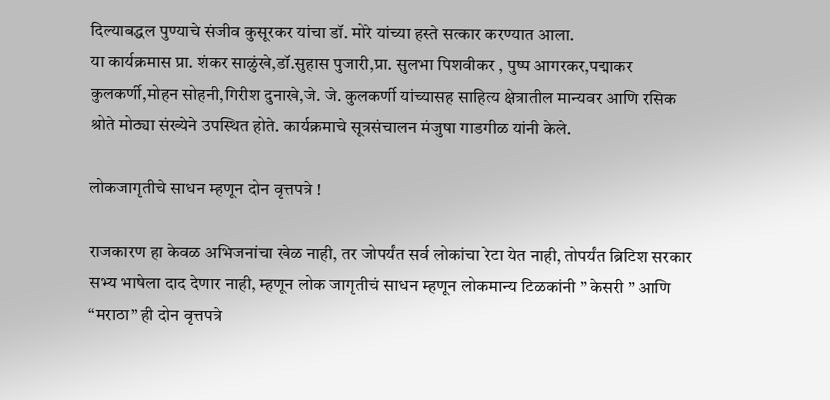दिल्याबद्धल पुण्याचे संजीव कुसूरकर यांचा डॉ. मोरे यांच्या हस्ते सत्कार करण्यात आला.
या कार्यक्रमास प्रा. शंकर साळुंखे,डॉ.सुहास पुजारी,प्रा. सुलभा पिशवीकर , पुष्प आगरकर,पद्माकर कुलकर्णी,मोहन सोहनी,गिरीश दुनाखे,जे. जे. कुलकर्णी यांच्यासह साहित्य क्षेत्रातील मान्यवर आणि रसिक श्रोते मोठ्या संख्येने उपस्थित होते. कार्यक्रमाचे सूत्रसंचालन मंजुषा गाडगीळ यांनी केले.

लोकजागृतीचे साधन म्हणून दोन वृत्तपत्रे !

राजकारण हा केवळ अभिजनांचा खेळ नाही, तर जोपर्यंत सर्व लोकांचा रेटा येत नाही, तोपर्यंत ब्रिटिश सरकार सभ्य भाषेला दाद देणार नाही, म्हणून लोक जागृतीचं साधन म्हणून लोकमान्य टिळकांनी ” केसरी ” आणि “मराठा” ही दोन वृत्तपत्रे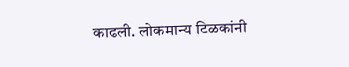काढली. लोकमान्य टिळकांनी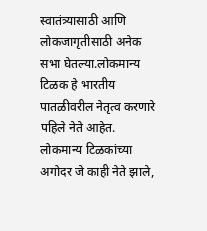स्वातंत्र्यासाठी आणि लोकजागृतीसाठी अनेक सभा घेतल्या.लोकमान्य टिळक हे भारतीय पातळीवरील नेतृत्व करणारे पहिले नेते आहेत. लोकमान्य टिळकांच्या अगोदर जे काही नेते झाले,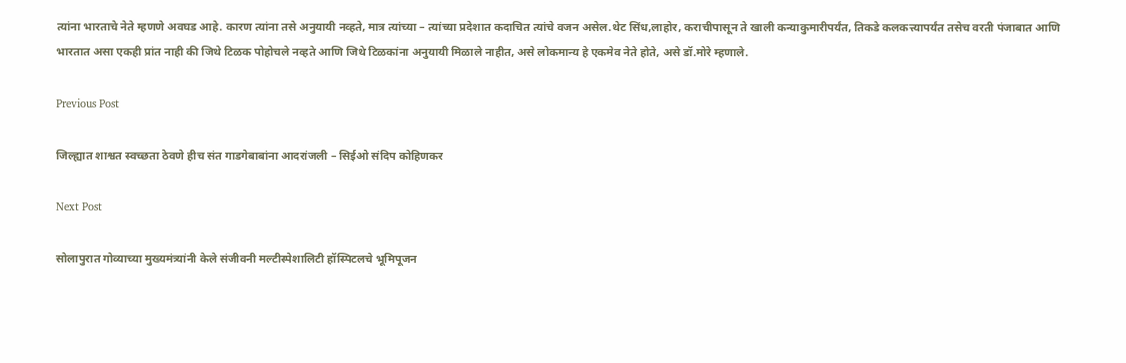त्यांना भारताचे नेते म्हणणे अवघड आहे. कारण त्यांना तसे अनुयायी नव्हते, मात्र त्यांच्या – त्यांच्या प्रदेशात कदाचित त्यांचे वजन असेल.थेट सिंध,लाहोर, कराचीपासून ते खाली कन्याकुमारीपर्यंत, तिकडे कलकत्त्यापर्यंत तसेच वरती पंजाबात आणि भारतात असा एकही प्रांत नाही की जिथे टिळक पोहोचले नव्हते आणि जिथे टिळकांना अनुयायी मिळाले नाहीत, असे लोकमान्य हे एकमेव नेते होते, असे डॉ.मोरे म्हणाले.

Previous Post

जिल्ह्यात शाश्वत स्वच्छता ठेवणे हीच संत गाडगेबाबांना आदरांजली – सिईओ संदिप कोहिणकर

Next Post

सोलापुरात गोव्याच्या मुख्यमंत्र्यांनी केले संजीवनी मल्टीस्पेशालिटी हॉस्पिटलचे भूमिपूजन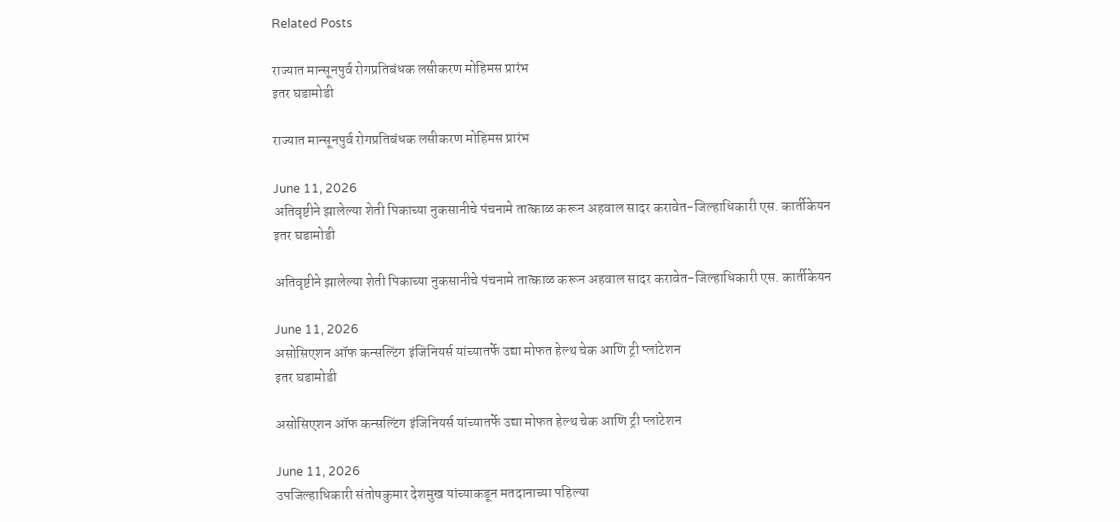Related Posts

राज्यात मान्सूनपुर्व रोगप्रतिबंधक लसीकरण मोहिमस प्रारंभ
इतर घडामोडी

राज्यात मान्सूनपुर्व रोगप्रतिबंधक लसीकरण मोहिमस प्रारंभ

June 11, 2026
अतिवृष्टीने झालेल्या शेती पिकाच्या नुकसानीचे पंचनामे तात्काळ करून अहवाल सादर करावेत-जिल्हाधिकारी एस. कार्तीकेयन
इतर घडामोडी

अतिवृष्टीने झालेल्या शेती पिकाच्या नुकसानीचे पंचनामे तात्काळ करून अहवाल सादर करावेत-जिल्हाधिकारी एस. कार्तीकेयन

June 11, 2026
असोसिएशन ऑफ कन्सल्टिंग इंजिनियर्स यांच्यातर्फे उद्या मोफत हेल्थ चेक आणि ट्री प्लांटेशन
इतर घडामोडी

असोसिएशन ऑफ कन्सल्टिंग इंजिनियर्स यांच्यातर्फे उद्या मोफत हेल्थ चेक आणि ट्री प्लांटेशन

June 11, 2026
उपजिल्हाधिकारी संतोषकुमार देशमुख यांच्याकडून मतदानाच्या पहिल्या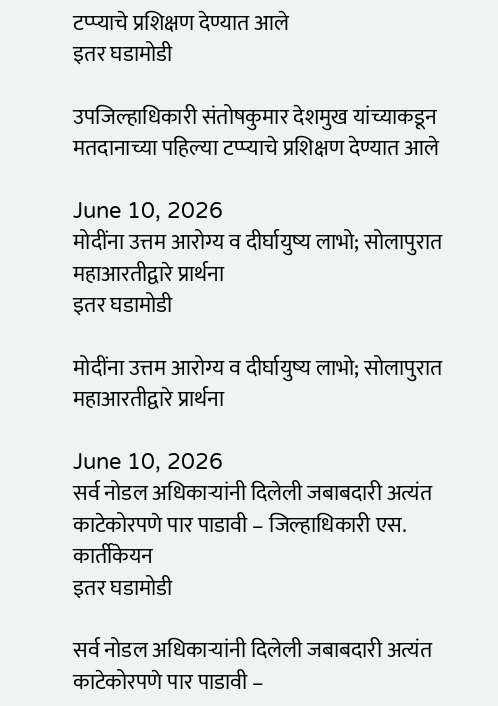टप्प्याचे प्रशिक्षण देण्यात आले
इतर घडामोडी

उपजिल्हाधिकारी संतोषकुमार देशमुख यांच्याकडून मतदानाच्या पहिल्या टप्प्याचे प्रशिक्षण देण्यात आले

June 10, 2026
मोदींना उत्तम आरोग्य व दीर्घायुष्य लाभो; सोलापुरात महाआरतीद्वारे प्रार्थना
इतर घडामोडी

मोदींना उत्तम आरोग्य व दीर्घायुष्य लाभो; सोलापुरात महाआरतीद्वारे प्रार्थना

June 10, 2026
सर्व नोडल अधिकाऱ्यांनी दिलेली जबाबदारी अत्यंत काटेकोरपणे पार पाडावी – जिल्हाधिकारी एस. कार्तीकेयन
इतर घडामोडी

सर्व नोडल अधिकाऱ्यांनी दिलेली जबाबदारी अत्यंत काटेकोरपणे पार पाडावी –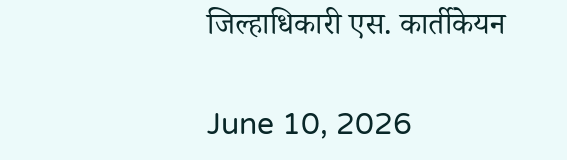जिल्हाधिकारी एस. कार्तीकेयन

June 10, 2026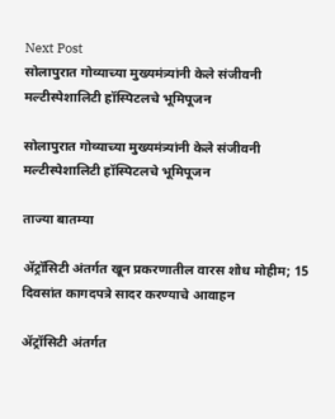Next Post
सोलापुरात गोव्याच्या मुख्यमंत्र्यांनी केले संजीवनी मल्टीस्पेशालिटी हॉस्पिटलचे भूमिपूजन

सोलापुरात गोव्याच्या मुख्यमंत्र्यांनी केले संजीवनी मल्टीस्पेशालिटी हॉस्पिटलचे भूमिपूजन

ताज्या बातम्या

ॲट्रॉसिटी अंतर्गत खून प्रकरणातील वारस शोध मोहीम; 15 दिवसांत कागदपत्रे सादर करण्याचे आवाहन

ॲट्रॉसिटी अंतर्गत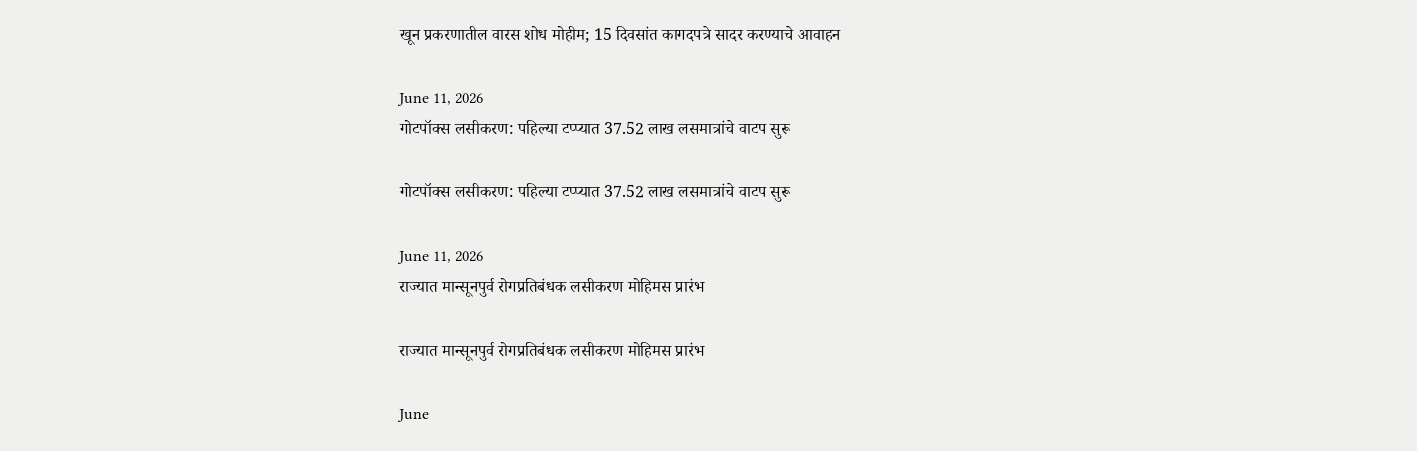खून प्रकरणातील वारस शोध मोहीम; 15 दिवसांत कागदपत्रे सादर करण्याचे आवाहन

June 11, 2026
गोटपॉक्स लसीकरण: पहिल्या टप्प्यात 37.52 लाख लसमात्रांचे वाटप सुरू

गोटपॉक्स लसीकरण: पहिल्या टप्प्यात 37.52 लाख लसमात्रांचे वाटप सुरू

June 11, 2026
राज्यात मान्सूनपुर्व रोगप्रतिबंधक लसीकरण मोहिमस प्रारंभ

राज्यात मान्सूनपुर्व रोगप्रतिबंधक लसीकरण मोहिमस प्रारंभ

June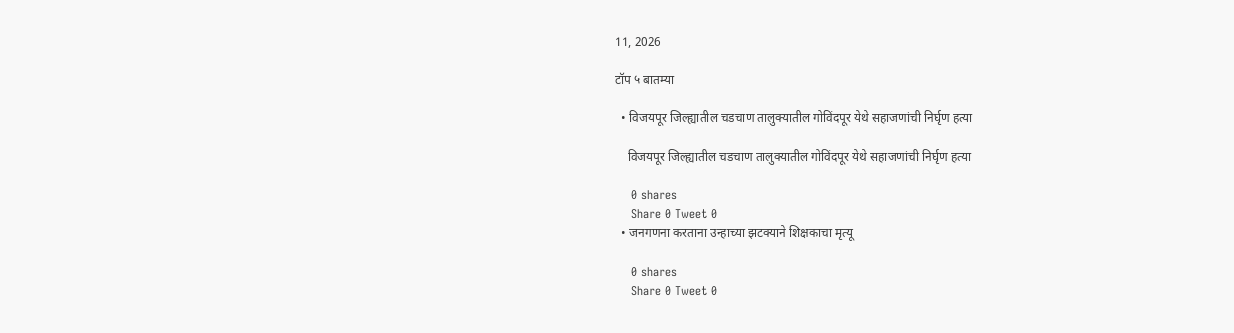11, 2026

टॉप ५ बातम्या

  • विजयपूर जिल्ह्यातील चडचाण तालुक्यातील गोविंदपूर येथे सहाजणांची निर्घृण हत्या

    विजयपूर जिल्ह्यातील चडचाण तालुक्यातील गोविंदपूर येथे सहाजणांची निर्घृण हत्या

    0 shares
    Share 0 Tweet 0
  • जनगणना करताना उन्हाच्या झटक्याने शिक्षकाचा मृत्यू

    0 shares
    Share 0 Tweet 0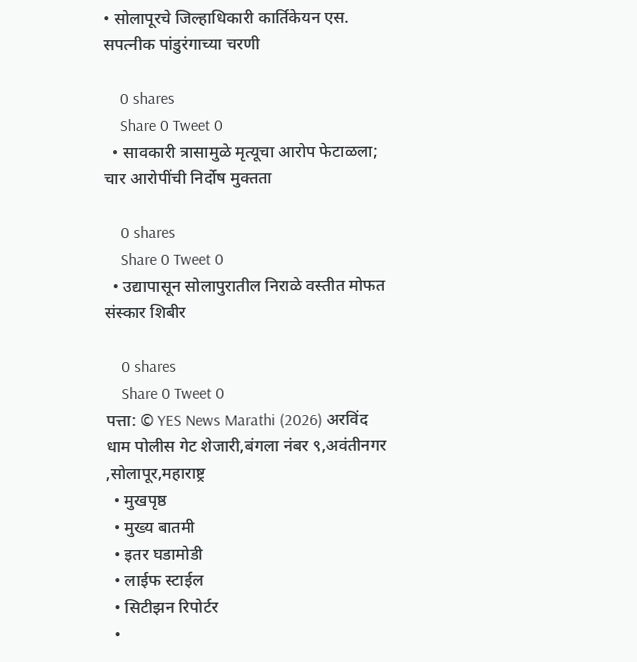• सोलापूरचे जिल्हाधिकारी कार्तिकेयन एस. सपत्नीक पांडुरंगाच्या चरणी

    0 shares
    Share 0 Tweet 0
  • सावकारी त्रासामुळे मृत्यूचा आरोप फेटाळला; चार आरोपींची निर्दोष मुक्तता

    0 shares
    Share 0 Tweet 0
  • उद्यापासून सोलापुरातील निराळे वस्तीत मोफत संस्कार शिबीर

    0 shares
    Share 0 Tweet 0
पत्ता: © YES News Marathi (2026) अरविंद धाम पोलीस गेट शेजारी,बंगला नंबर ९,अवंतीनगर ,सोलापूर,महाराष्ट्र
  • मुखपृष्ठ
  • मुख्य बातमी
  • इतर घडामोडी
  • लाईफ स्टाईल
  • सिटीझन रिपोर्टर
  •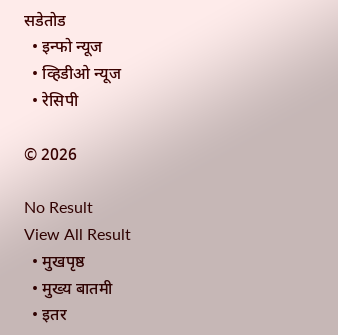सडेतोड
  • इन्फो न्यूज
  • व्हिडीओ न्यूज
  • रेसिपी

© 2026

No Result
View All Result
  • मुखपृष्ठ
  • मुख्य बातमी
  • इतर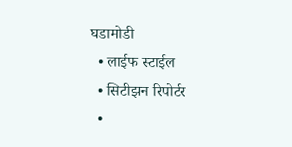घडामोडी
  • लाईफ स्टाईल
  • सिटीझन रिपोर्टर
  •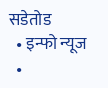सडेतोड
  • इन्फो न्यूज
  •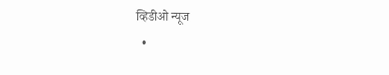व्हिडीओ न्यूज
  •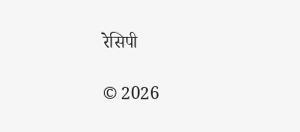रेसिपी

© 2026